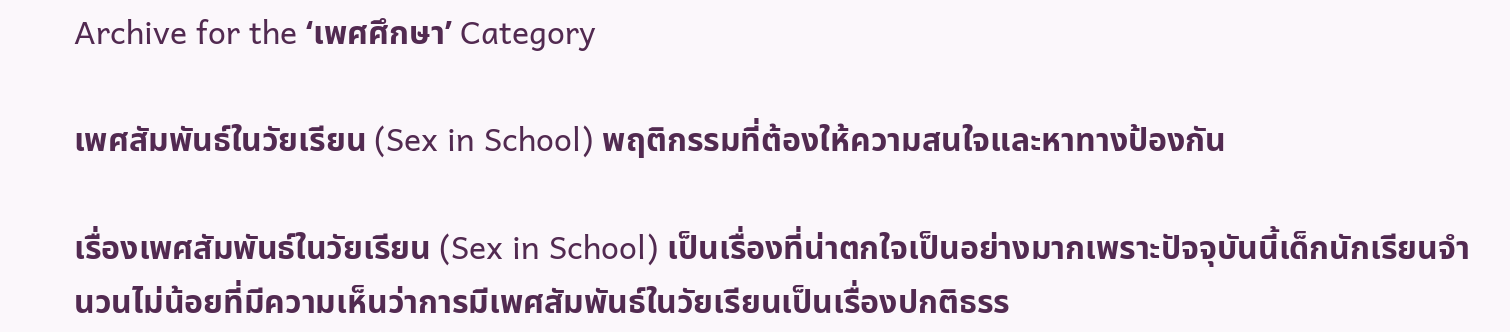Archive for the ‘เพศศึกษา’ Category

เพศสัมพันธ์ในวัยเรียน (Sex in School) พฤติกรรมที่ต้องให้ความสนใจและหาทางป้องกัน

เรื่องเพศสัมพันธ์ในวัยเรียน (Sex in School) เป็นเรื่องที่น่าตกใจเป็นอย่างมากเพราะปัจจุบันนี้เด็กนักเรียนจำนวนไม่น้อยที่มีความเห็นว่าการมีเพศสัมพันธ์ในวัยเรียนเป็นเรื่องปกติธรร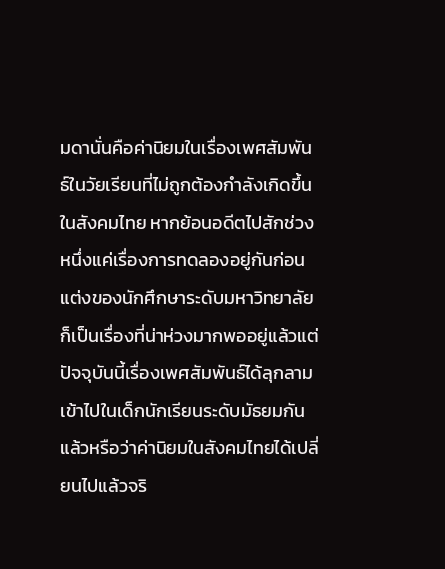มดานั่นคือค่านิยมในเรื่องเพศสัมพันธ์ในวัยเรียนที่ไม่ถูกต้องกำลังเกิดขึ้นในสังคมไทย หากย้อนอดีตไปสักช่วงหนึ่งแค่เรื่องการทดลองอยู่กันก่อนแต่งของนักศึกษาระดับมหาวิทยาลัยก็เป็นเรื่องที่น่าห่วงมากพออยู่แล้วแต่ปัจจุบันนี้เรื่องเพศสัมพันธ์ได้ลุกลามเข้าไปในเด็กนักเรียนระดับมัธยมกันแล้วหรือว่าค่านิยมในสังคมไทยได้เปลี่ยนไปแล้วจริ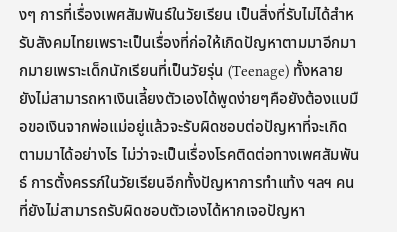งๆ การที่เรื่องเพศสัมพันธ์ในวัยเรียน เป็นสิ่งที่รับไม่ได้สำหรับสังคมไทยเพราะเป็นเรื่องที่ก่อให้เกิดปัญหาตามมาอีกมากมายเพราะเด็กนักเรียนที่เป็นวัยรุ่น (Teenage) ทั้งหลายยังไม่สามารถหาเงินเลี้ยงตัวเองได้พูดง่ายๆคือยังต้องแบมือขอเงินจากพ่อแม่อยู่แล้วจะรับผิดชอบต่อปัญหาที่จะเกิดตามมาได้อย่างไร ไม่ว่าจะเป็นเรื่องโรคติดต่อทางเพศสัมพันธ์ การตั้งครรภ์ในวัยเรียนอีกทั้งปัญหาการทำแท้ง ฯลฯ คนที่ยังไม่สามารถรับผิดชอบตัวเองได้หากเจอปัญหา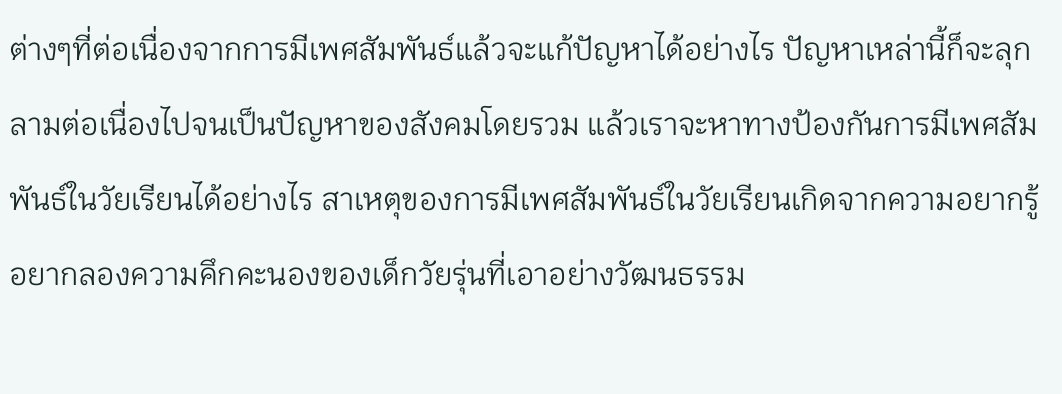ต่างๆที่ต่อเนื่องจากการมีเพศสัมพันธ์แล้วจะแก้ปัญหาได้อย่างไร ปัญหาเหล่านี้ก็จะลุกลามต่อเนื่องไปจนเป็นปัญหาของสังคมโดยรวม แล้วเราจะหาทางป้องกันการมีเพศสัมพันธ์ในวัยเรียนได้อย่างไร สาเหตุของการมีเพศสัมพันธ์ในวัยเรียนเกิดจากความอยากรู้อยากลองความคึกคะนองของเด็กวัยรุ่นที่เอาอย่างวัฒนธรรม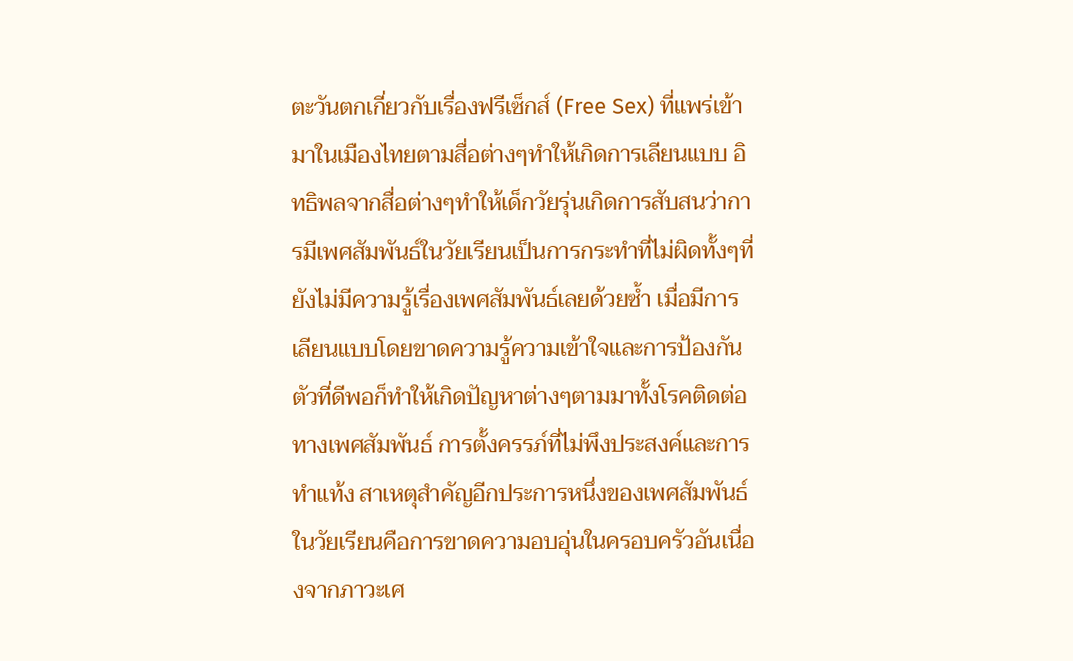ตะวันตกเกี่ยวกับเรื่องฟรีเซ็กส์ (Free Sex) ที่แพร่เข้ามาในเมืองไทยตามสื่อต่างๆทำให้เกิดการเลียนแบบ อิทธิพลจากสื่อต่างๆทำให้เด็กวัยรุ่นเกิดการสับสนว่าการมีเพศสัมพันธ์ในวัยเรียนเป็นการกระทำที่ไม่ผิดทั้งๆที่ยังไม่มีความรู้เรื่องเพศสัมพันธ์เลยด้วยซ้ำ เมื่อมีการเลียนแบบโดยขาดความรู้ความเข้าใจและการป้องกันตัวที่ดีพอก็ทำให้เกิดปัญหาต่างๆตามมาทั้งโรคติดต่อทางเพศสัมพันธ์ การตั้งครรภ์ที่ไม่พึงประสงค์และการทำแท้ง สาเหตุสำคัญอีกประการหนึ่งของเพศสัมพันธ์ในวัยเรียนคือการขาดความอบอุ่นในครอบครัวอันเนื่องจากภาวะเศ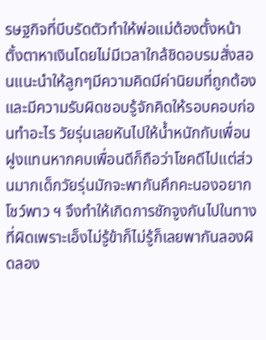รษฐกิจที่บีบรัดตัวทำให้พ่อแม่ต้องตั้งหน้าตั้งตาหาเงินโดยไม่มีเวลาใกล้ชิดอบรมสั่งสอนแนะนำให้ลูกๆมีความคิดมีค่านิยมที่ถูกต้องและมีความรับผิดชอบรู้จักคิดให้รอบคอบก่อนทำอะไร วัยรุ่นเลยหันไปให้น้ำหนักกับเพื่อนฝูงแทนหากคบเพื่อนดีก็ถือว่าโชคดีไปแต่ส่วนมากเด็กวัยรุ่นมักจะพากันคึกคะนองอยากโชว์พาว ฯ จึงทำให้เกิดการชักจูงกันไปในทางที่ผิดเพราะเอ็งไม่รู้ข้าก็ไม่รู้ก็เลยพากันลองผิดลอง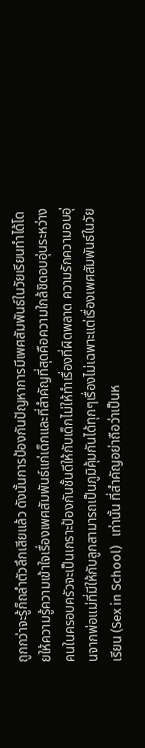ถูกกว่าจะรู้ก็ถลำตัวลึกเสียแล้ว ดังนั้นการป้องกันปัญหาการมีเพศสัมพันธ์ในวัยเรียนทำได้โดยให้ความรู้ความเข้าใจเรื่องเพศสัมพันธ์แก่เด็กและที่สำคัญที่สุดคือความใกล้ชิดอบอุ่นระหว่างคนในครอบครัวจะเป็นเกราะป้องกันชั้นดีให้กับเด็กไม่ให้ทำเรื่องที่ผิดพลาด ความรักความอบอุ่นจากพ่อแม่ที่มีให้กับลูกสามารถเป็นภูมิคุ้มกันได้ทุกๆเรื่องไม่เฉพาะแต่เรื่องเพศสัมพันธ์ในวัยเรียน (Sex in School)   เท่านั้น ที่สำคัญอย่าถือว่าเป็นห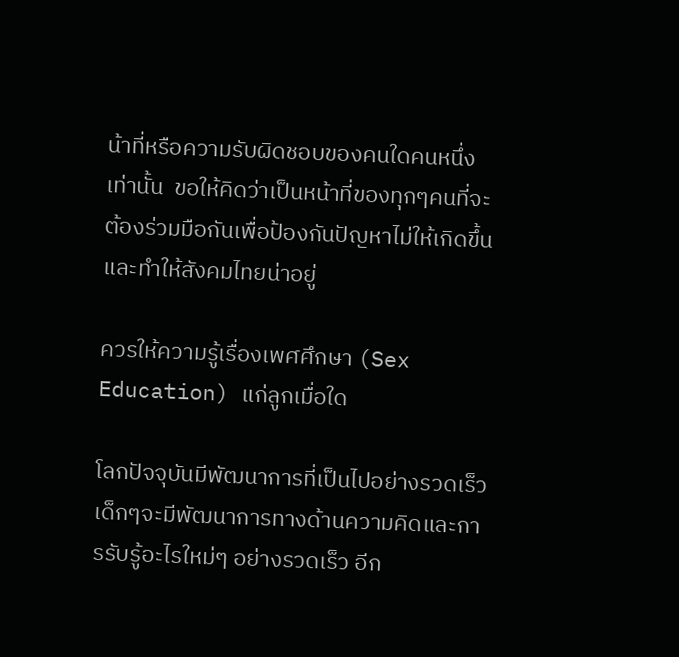น้าที่หรือความรับผิดชอบของคนใดคนหนึ่งเท่านั้น  ขอให้คิดว่าเป็นหน้าที่ของทุกๆคนที่จะต้องร่วมมือกันเพื่อป้องกันปัญหาไม่ให้เกิดขึ้นและทำให้สังคมไทยน่าอยู่

ควรให้ความรู้เรื่องเพศศึกษา (Sex Education) แก่ลูกเมื่อใด

โลกปัจจุบันมีพัฒนาการที่เป็นไปอย่างรวดเร็ว เด็กๆจะมีพัฒนาการทางด้านความคิดและการรับรู้อะไรใหม่ๆ อย่างรวดเร็ว อีก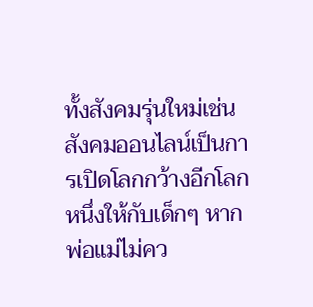ทั้งสังคมรุ่นใหม่เช่นสังคมออนไลน์เป็นการเปิดโลกกว้างอีกโลกหนึ่งให้กับเด็กๆ หากพ่อแม่ไม่คว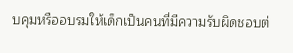บคุมหรืออบรมให้เด็กเป็นคนที่มีความรับผิดชอบต่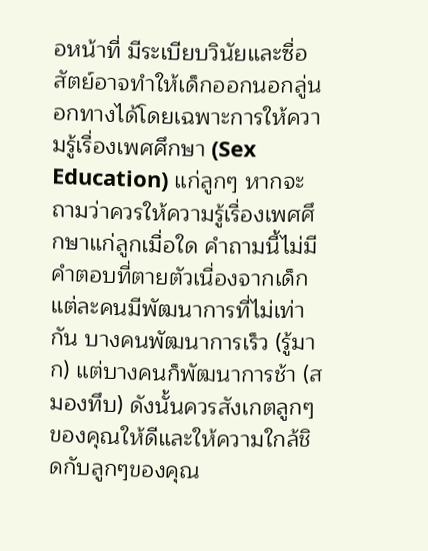อหน้าที่ มีระเบียบวินัยและซื่อสัตย์อาจทำให้เด็กออกนอกลู่นอกทางได้โดยเฉพาะการให้ความรู้เรื่องเพศศึกษา (Sex Education) แก่ลูกๆ หากจะถามว่าควรให้ความรู้เรื่องเพศศึกษาแก่ลูกเมื่อใด คำถามนี้ไม่มีคำตอบที่ตายตัวเนื่องจากเด็กแต่ละคนมีพัฒนาการที่ไม่เท่ากัน บางคนพัฒนาการเร็ว (รู้มาก) แต่บางคนก็พัฒนาการช้า (สมองทึบ) ดังนั้นควรสังเกตลูกๆของคุณให้ดีและให้ความใกล้ชิดกับลูกๆของคุณ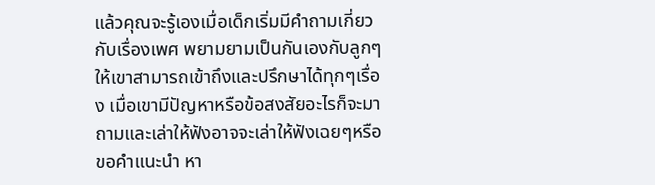แล้วคุณจะรู้เองเมื่อเด็กเริ่มมีคำถามเกี่ยวกับเรื่องเพศ พยามยามเป็นกันเองกับลูกๆให้เขาสามารถเข้าถึงและปรึกษาได้ทุกๆเรื่อง เมื่อเขามีปัญหาหรือข้อสงสัยอะไรก็จะมาถามและเล่าให้ฟังอาจจะเล่าให้ฟังเฉยๆหรือขอคำแนะนำ หา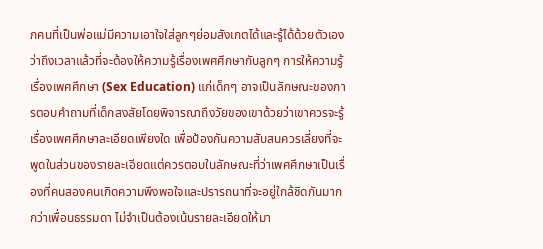กคนที่เป็นพ่อแม่มีความเอาใจใส่ลูกๆย่อมสังเกตได้และรู้ได้ด้วยตัวเองว่าถึงเวลาแล้วที่จะต้องให้ความรู้เรื่องเพศศึกษากับลูกๆ การให้ความรู้เรื่องเพศศึกษา (Sex Education) แก่เด็กๆ อาจเป็นลักษณะของการตอบคำถามที่เด็กสงสัยโดยพิจารณาถึงวัยของเขาด้วยว่าเขาควรจะรู้เรื่องเพศศึกษาละเอียดเพียงใด เพื่อป้องกันความสับสนควรเลี่ยงที่จะพูดในส่วนของรายละเอียดแต่ควรตอบในลักษณะที่ว่าเพศศึกษาเป็นเรื่องที่คนสองคนเกิดความพึงพอใจและปรารถนาที่จะอยู่ใกล้ชิดกันมากกว่าเพื่อนธรรมดา ไม่จำเป็นต้องเน้นรายละเอียดให้มา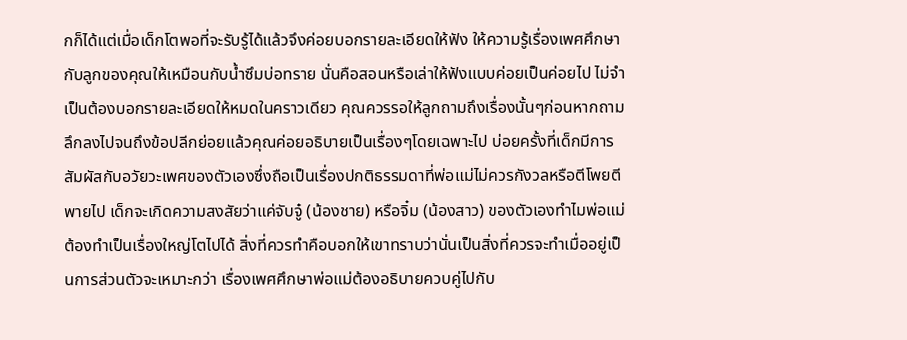กก็ได้แต่เมื่อเด็กโตพอที่จะรับรู้ได้แล้วจึงค่อยบอกรายละเอียดให้ฟัง ให้ความรู้เรื่องเพศศึกษากับลูกของคุณให้เหมือนกับน้ำซึมบ่อทราย นั่นคือสอนหรือเล่าให้ฟังแบบค่อยเป็นค่อยไป ไม่จำเป็นต้องบอกรายละเอียดให้หมดในคราวเดียว คุณควรรอให้ลูกถามถึงเรื่องนั้นๆก่อนหากถามลึกลงไปจนถึงข้อปลีกย่อยแล้วคุณค่อยอธิบายเป็นเรื่องๆโดยเฉพาะไป บ่อยครั้งที่เด็กมีการสัมผัสกับอวัยวะเพศของตัวเองซึ่งถือเป็นเรื่องปกติธรรมดาที่พ่อแม่ไม่ควรกังวลหรือตีโพยตีพายไป เด็กจะเกิดความสงสัยว่าแค่จับจู๋ (น้องชาย) หรือจิ๋ม (น้องสาว) ของตัวเองทำไมพ่อแม่ต้องทำเป็นเรื่องใหญ่โตไปได้ สิ่งที่ควรทำคือบอกให้เขาทราบว่านั่นเป็นสิ่งที่ควรจะทำเมื่ออยู่เป็นการส่วนตัวจะเหมาะกว่า เรื่องเพศศึกษาพ่อแม่ต้องอธิบายควบคู่ไปกับ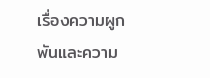เรื่องความผูกพันและความ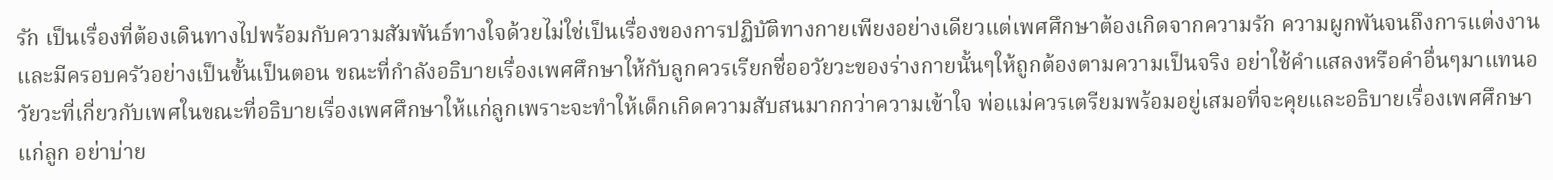รัก เป็นเรื่องที่ต้องเดินทางไปพร้อมกับความสัมพันธ์ทางใจด้วยไม่ใช่เป็นเรื่องของการปฏิบัติทางกายเพียงอย่างเดียวแต่เพศศึกษาต้องเกิดจากความรัก ความผูกพันจนถึงการแต่งงานและมีครอบครัวอย่างเป็นขั้นเป็นตอน ขณะที่กำลังอธิบายเรื่องเพศศึกษาให้กับลูกควรเรียกชื่ออวัยวะของร่างกายนั้นๆให้ถูกต้องตามความเป็นจริง อย่าใช้คำแสลงหรือคำอื่นๆมาแทนอวัยวะที่เกี่ยวกับเพศในขณะที่อธิบายเรื่องเพศศึกษาให้แก่ลูกเพราะจะทำให้เด็กเกิดความสับสนมากกว่าความเข้าใจ พ่อแม่ควรเตรียมพร้อมอยู่เสมอที่จะคุยและอธิบายเรื่องเพศศึกษาแก่ลูก อย่าบ่าย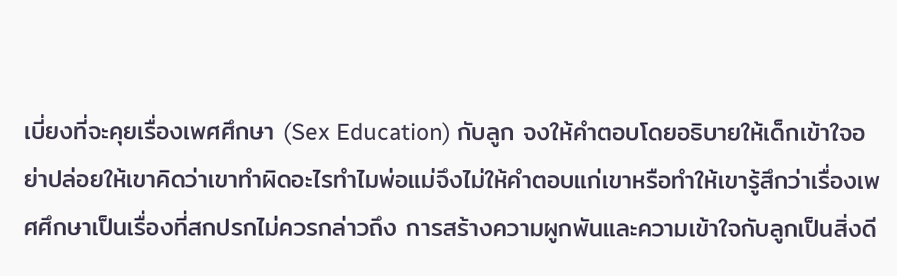เบี่ยงที่จะคุยเรื่องเพศศึกษา (Sex Education) กับลูก จงให้คำตอบโดยอธิบายให้เด็กเข้าใจอย่าปล่อยให้เขาคิดว่าเขาทำผิดอะไรทำไมพ่อแม่จึงไม่ให้คำตอบแก่เขาหรือทำให้เขารู้สึกว่าเรื่องเพศศึกษาเป็นเรื่องที่สกปรกไม่ควรกล่าวถึง การสร้างความผูกพันและความเข้าใจกับลูกเป็นสิ่งดี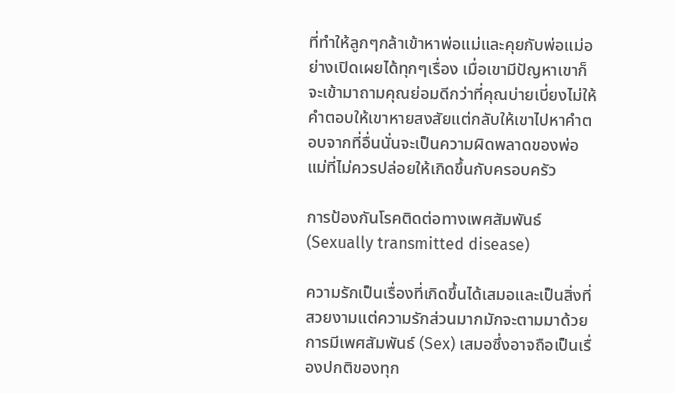ที่ทำให้ลูกๆกล้าเข้าหาพ่อแม่และคุยกับพ่อแม่อย่างเปิดเผยได้ทุกๆเรื่อง เมื่อเขามีปัญหาเขาก็จะเข้ามาถามคุณย่อมดีกว่าที่คุณบ่ายเบี่ยงไม่ให้คำตอบให้เขาหายสงสัยแต่กลับให้เขาไปหาคำตอบจากที่อื่นนั่นจะเป็นความผิดพลาดของพ่อแม่ที่ไม่ควรปล่อยให้เกิดขึ้นกับครอบครัว

การป้องกันโรคติดต่อทางเพศสัมพันธ์ (Sexually transmitted disease)

ความรักเป็นเรื่องที่เกิดขึ้นได้เสมอและเป็นสิ่งที่สวยงามแต่ความรักส่วนมากมักจะตามมาด้วยการมีเพศสัมพันธ์ (Sex) เสมอซึ่งอาจถือเป็นเรื่องปกติของทุก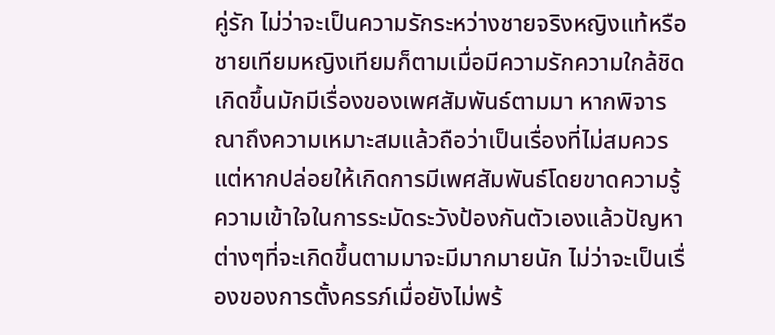คู่รัก ไม่ว่าจะเป็นความรักระหว่างชายจริงหญิงแท้หรือชายเทียมหญิงเทียมก็ตามเมื่อมีความรักความใกล้ชิดเกิดขึ้นมักมีเรื่องของเพศสัมพันธ์ตามมา หากพิจารณาถึงความเหมาะสมแล้วถือว่าเป็นเรื่องที่ไม่สมควรแต่หากปล่อยให้เกิดการมีเพศสัมพันธ์โดยขาดความรู้ความเข้าใจในการระมัดระวังป้องกันตัวเองแล้วปัญหาต่างๆที่จะเกิดขึ้นตามมาจะมีมากมายนัก ไม่ว่าจะเป็นเรื่องของการตั้งครรภ์เมื่อยังไม่พร้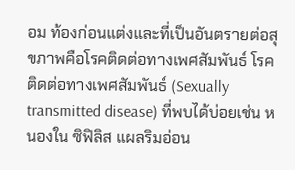อม ท้องก่อนแต่งและที่เป็นอันตรายต่อสุขภาพคือโรคติดต่อทางเพศสัมพันธ์ โรคติดต่อทางเพศสัมพันธ์ (Sexually transmitted disease) ที่พบได้บ่อยเช่น หนองใน ซิฟิลิส แผลริมอ่อน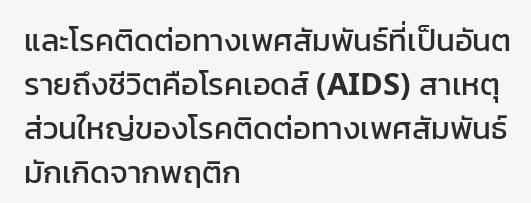และโรคติดต่อทางเพศสัมพันธ์ที่เป็นอันตรายถึงชีวิตคือโรคเอดส์ (AIDS) สาเหตุส่วนใหญ่ของโรคติดต่อทางเพศสัมพันธ์มักเกิดจากพฤติก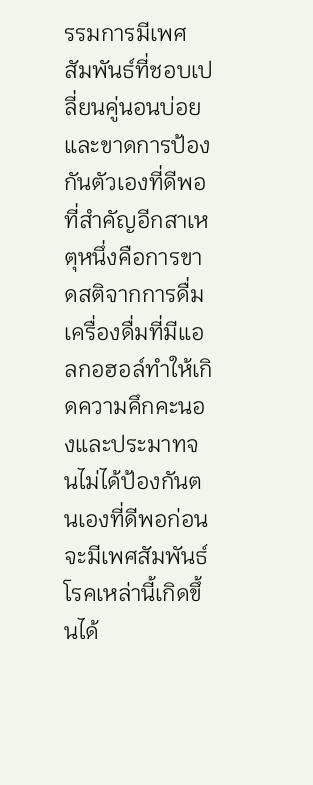รรมการมีเพศสัมพันธ์ที่ชอบเปลี่ยนคู่นอนบ่อยและขาดการป้องกันตัวเองที่ดีพอ ที่สำคัญอีกสาเหตุหนึ่งคือการขาดสติจากการดื่มเครื่องดื่มที่มีแอลกอฮอล์ทำให้เกิดความคึกคะนองและประมาทจนไม่ได้ป้องกันตนเองที่ดีพอก่อนจะมีเพศสัมพันธ์ โรคเหล่านี้เกิดขึ้นได้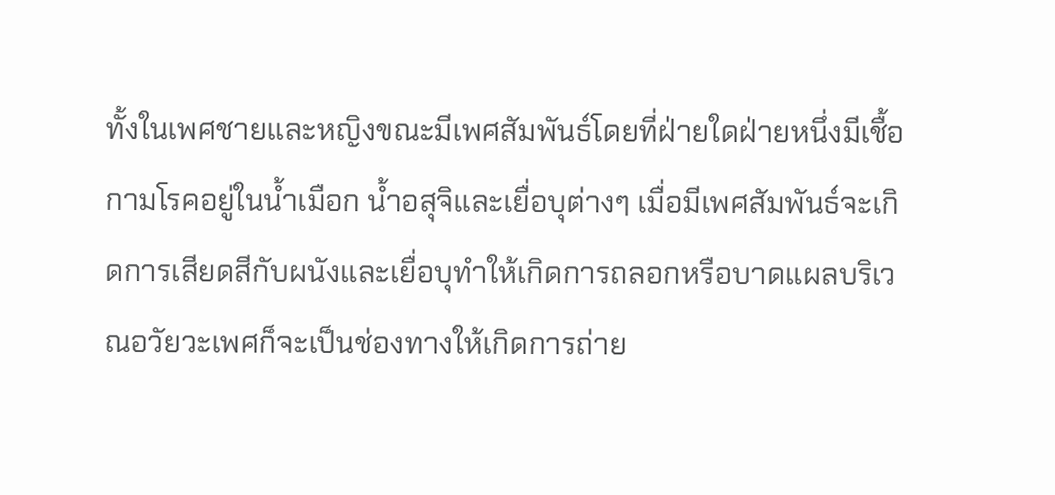ทั้งในเพศชายและหญิงขณะมีเพศสัมพันธ์โดยที่ฝ่ายใดฝ่ายหนึ่งมีเชื้อกามโรคอยู่ในน้ำเมือก น้ำอสุจิและเยื่อบุต่างๆ เมื่อมีเพศสัมพันธ์จะเกิดการเสียดสีกับผนังและเยื่อบุทำให้เกิดการถลอกหรือบาดแผลบริเวณอวัยวะเพศก็จะเป็นช่องทางให้เกิดการถ่าย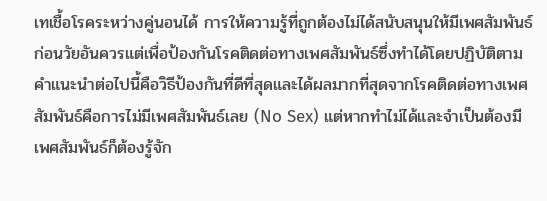เทเชื้อโรคระหว่างคู่นอนได้ การให้ความรู้ที่ถูกต้องไม่ได้สนับสนุนให้มีเพศสัมพันธ์ก่อนวัยอันควรแต่เพื่อป้องกันโรคติดต่อทางเพศสัมพันธ์ซึ่งทำได้โดยปฏิบัติตามคำแนะนำต่อไปนี้คือวิธีป้องกันที่ดีที่สุดและได้ผลมากที่สุดจากโรคติดต่อทางเพศสัมพันธ์คือการไม่มีเพศสัมพันธ์เลย (No Sex) แต่หากทำไม่ได้และจำเป็นต้องมีเพศสัมพันธ์ก็ต้องรู้จัก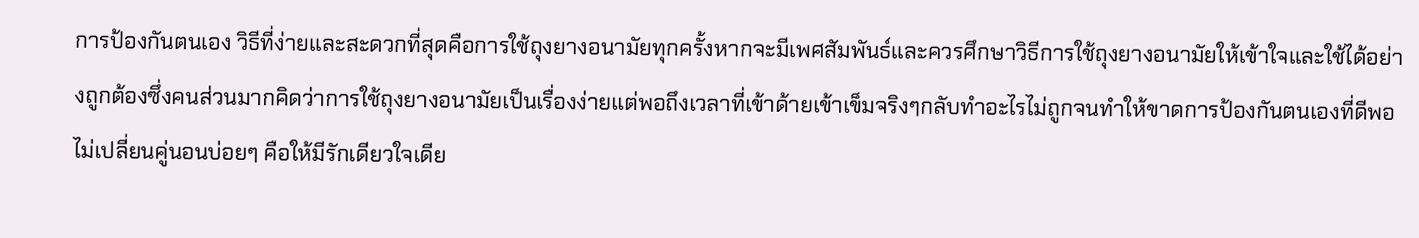การป้องกันตนเอง วิธีที่ง่ายและสะดวกที่สุดคือการใช้ถุงยางอนามัยทุกครั้งหากจะมีเพศสัมพันธ์และควรศึกษาวิธีการใช้ถุงยางอนามัยให้เข้าใจและใช้ได้อย่างถูกต้องซึ่งคนส่วนมากคิดว่าการใช้ถุงยางอนามัยเป็นเรื่องง่ายแต่พอถึงเวลาที่เข้าด้ายเข้าเข็มจริงๆกลับทำอะไรไม่ถูกจนทำให้ขาดการป้องกันตนเองที่ดีพอ ไม่เปลี่ยนคู่นอนบ่อยๆ คือให้มีรักเดียวใจเดีย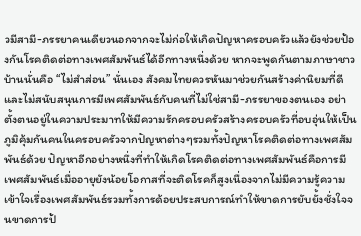วมีสามี-ภรรยาคนเดียวนอกจากจะไม่ก่อให้เกิดปัญหาครอบครัวแล้วยังช่วยป้องกันโรคติดต่อทางเพศสัมพันธ์ได้อีกทางหนึ่งด้วย หากจะพูดกันตามภาษาชาวบ้านนั่นคือ “ไม่สำส่อน” นั่นเอง สังคมไทยควรหันมาช่วยกันสร้างค่านิยมที่ดีและไม่สนับสนุนการมีเพศสัมพันธ์กับคนที่ไม่ใช่สามี-ภรรยาของตนเอง อย่าตั้งตนอยู่ในความประมาทให้มีความรักครอบครัวสร้างครอบครัวที่อบอุ่นให้เป็นภูมิคุ้มกันคนในครอบครัวจากปัญหาต่างๆรวมทั้งปัญหาโรคติดต่อทางเพศสัมพันธ์ด้วย ปัญหาอีกอย่างหนึ่งที่ทำให้เกิดโรคติดต่อทางเพศสัมพันธ์คือการมีเพศสัมพันธ์เมื่ออายุยังน้อยโอกาสที่จะติดโรคก็สูงเนื่องจากไม่มีความรู้ความเข้าใจเรื่องเพศสัมพันธ์รวมทั้งการด้อยประสบการณ์ทำให้ขาดการยับยั้งชั่งใจจนขาดการป้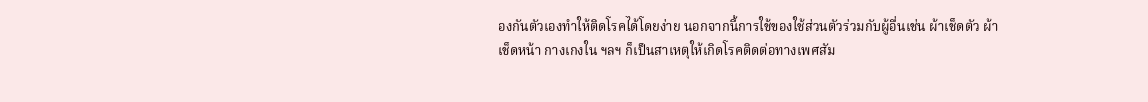องกันตัวเองทำให้ติดโรคได้โดยง่าย นอกจากนี้การใช้ของใช้ส่วนตัวร่วมกับผู้อื่นเช่น ผ้าเช็ดตัว ผ้าเช็ดหน้า กางเกงใน ฯลฯ ก็เป็นสาเหตุให้เกิดโรคติดต่อทางเพศสัม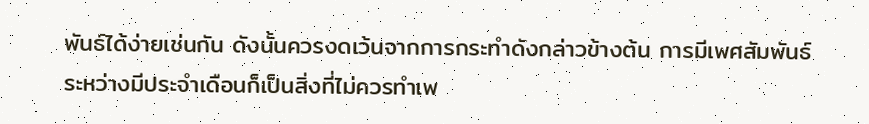พันธ์ได้ง่ายเช่นกัน ดังนั้นควรงดเว้นจากการกระทำดังกล่าวข้างต้น การมีเพศสัมพันธ์ระหว่างมีประจำเดือนก็เป็นสิ่งที่ไม่ควรทำเพ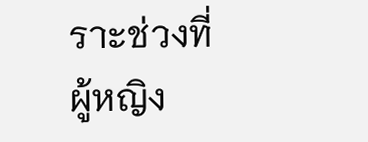ราะช่วงที่ผู้หญิง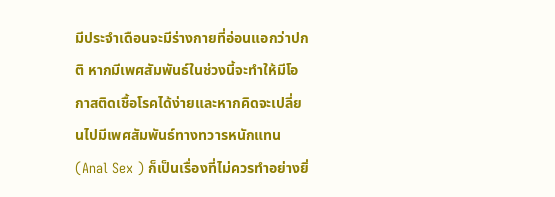มีประจำเดือนจะมีร่างกายที่อ่อนแอกว่าปกติ หากมีเพศสัมพันธ์ในช่วงนี้จะทำให้มีโอกาสติดเชื้อโรคได้ง่ายและหากคิดจะเปลี่ยนไปมีเพศสัมพันธ์ทางทวารหนักแทน (Anal Sex ) ก็เป็นเรื่องที่ไม่ควรทำอย่างยิ่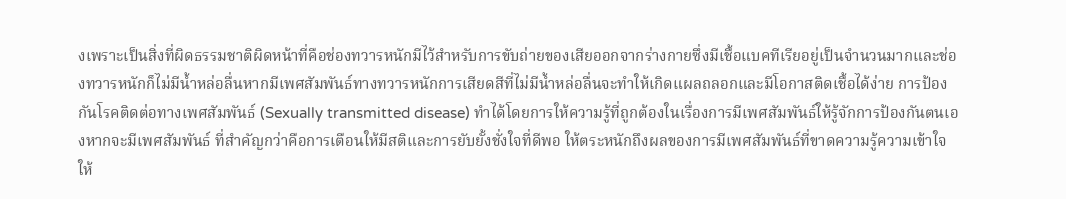งเพราะเป็นสิ่งที่ผิดธรรมชาติผิดหน้าที่คือช่องทวารหนักมีไว้สำหรับการขับถ่ายของเสียออกจากร่างกายซึ่งมีเชื้อแบคทีเรียอยู่เป็นจำนวนมากและช่องทวารหนักก็ไม่มีน้ำหล่อลื่นหากมีเพศสัมพันธ์ทางทวารหนักการเสียดสีที่ไม่มีน้ำหล่อลื่นจะทำให้เกิดแผลถลอกและมีโอกาสติดเชื้อได้ง่าย การป้องกันโรคติดต่อทางเพศสัมพันธ์ (Sexually transmitted disease) ทำได้โดยการให้ความรู้ที่ถูกต้องในเรื่องการมีเพศสัมพันธ์ให้รู้จักการป้องกันตนเองหากจะมีเพศสัมพันธ์ ที่สำคัญกว่าคือการเตือนให้มีสติและการยับยั้งชั่งใจที่ดีพอ ให้ตระหนักถึงผลของการมีเพศสัมพันธ์ที่ขาดความรู้ความเข้าใจ ให้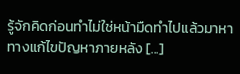รู้จักคิดก่อนทำไม่ใช่หน้ามืดทำไปแล้วมาหาทางแก้ไขปัญหาภายหลัง [...]